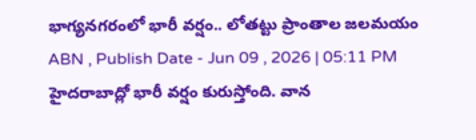భాగ్యనగరంలో భారీ వర్షం.. లోతట్టు ప్రాంతాల జలమయం
ABN , Publish Date - Jun 09 , 2026 | 05:11 PM
హైదరాబాద్లో భారీ వర్షం కురుస్తోంది. వాన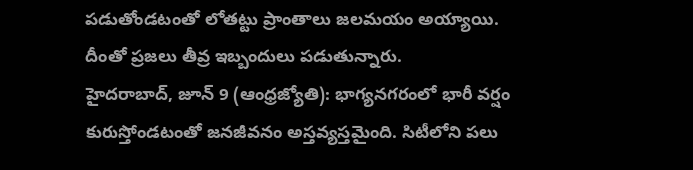పడుతోండటంతో లోతట్టు ప్రాంతాలు జలమయం అయ్యాయి. దీంతో ప్రజలు తీవ్ర ఇబ్బందులు పడుతున్నారు.
హైదరాబాద్, జూన్ 9 (ఆంధ్రజ్యోతి): భాగ్యనగరంలో భారీ వర్షం కురుస్తోండటంతో జనజీవనం అస్తవ్యస్తమైంది. సిటీలోని పలు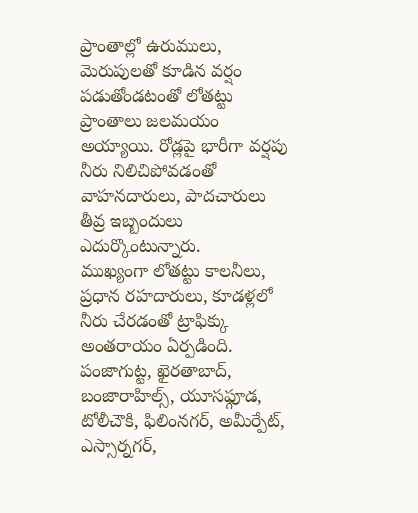ప్రాంతాల్లో ఉరుములు, మెరుపులతో కూడిన వర్షం పడుతోండటంతో లోతట్టు ప్రాంతాలు జలమయం అయ్యాయి. రోడ్లపై భారీగా వర్షపు నీరు నిలిచిపోవడంతో వాహనదారులు, పాదచారులు తీవ్ర ఇబ్బందులు ఎదుర్కొంటున్నారు.
ముఖ్యంగా లోతట్టు కాలనీలు, ప్రధాన రహదారులు, కూడళ్లలో నీరు చేరడంతో ట్రాఫిక్కు అంతరాయం ఏర్పడింది. పంజాగుట్ట, ఖైరతాబాద్, బంజారాహిల్స్, యూసఫ్గూడ, టోలీచౌకి, ఫిలింనగర్, అమీర్పేట్, ఎస్సార్నగర్,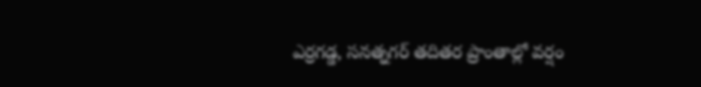ఎర్రగడ్డ, సనత్నగర్ తదితర ప్రాంతాల్లో వర్షం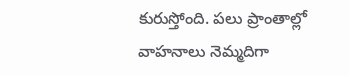కురుస్తోంది. పలు ప్రాంతాల్లో వాహనాలు నెమ్మదిగా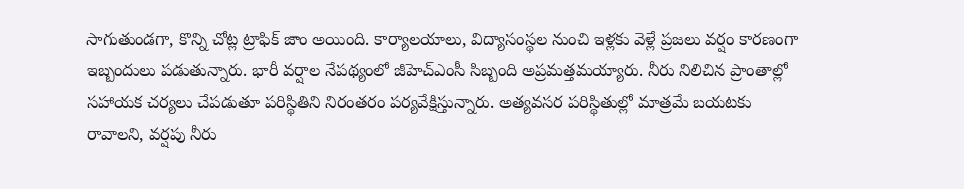సాగుతుండగా, కొన్ని చోట్ల ట్రాఫిక్ జాం అయింది. కార్యాలయాలు, విద్యాసంస్థల నుంచి ఇళ్లకు వెళ్లే ప్రజలు వర్షం కారణంగా ఇబ్బందులు పడుతున్నారు. భారీ వర్షాల నేపథ్యంలో జీహెచ్ఎంసీ సిబ్బంది అప్రమత్తమయ్యారు. నీరు నిలిచిన ప్రాంతాల్లో సహాయక చర్యలు చేపడుతూ పరిస్థితిని నిరంతరం పర్యవేక్షిస్తున్నారు. అత్యవసర పరిస్థితుల్లో మాత్రమే బయటకు రావాలని, వర్షపు నీరు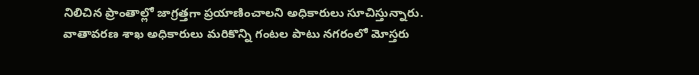నిలిచిన ప్రాంతాల్లో జాగ్రత్తగా ప్రయాణించాలని అధికారులు సూచిస్తున్నారు.
వాతావరణ శాఖ అధికారులు మరికొన్ని గంటల పాటు నగరంలో మోస్తరు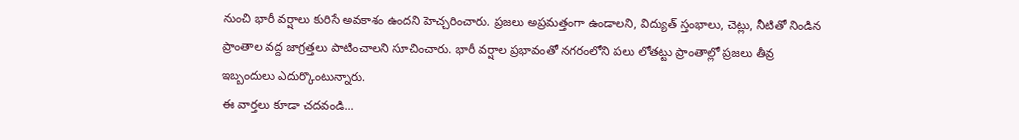నుంచి భారీ వర్షాలు కురిసే అవకాశం ఉందని హెచ్చరించారు. ప్రజలు అప్రమత్తంగా ఉండాలని, విద్యుత్ స్తంభాలు, చెట్లు, నీటితో నిండిన ప్రాంతాల వద్ద జాగ్రత్తలు పాటించాలని సూచించారు. భారీ వర్షాల ప్రభావంతో నగరంలోని పలు లోతట్టు ప్రాంతాల్లో ప్రజలు తీవ్ర ఇబ్బందులు ఎదుర్కొంటున్నారు.
ఈ వార్తలు కూడా చదవండి...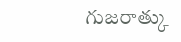గుజరాత్కు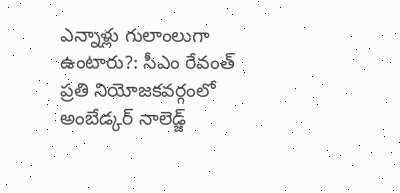ఎన్నాళ్లు గులాంలుగా ఉంటారు?: సీఎం రేవంత్
ప్రతి నియోజకవర్గంలో అంబేడ్కర్ నాలెడ్జ్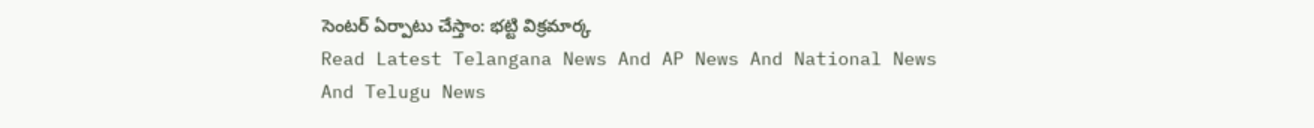సెంటర్ ఏర్పాటు చేస్తాం: భట్టి విక్రమార్క
Read Latest Telangana News And AP News And National News
And Telugu News